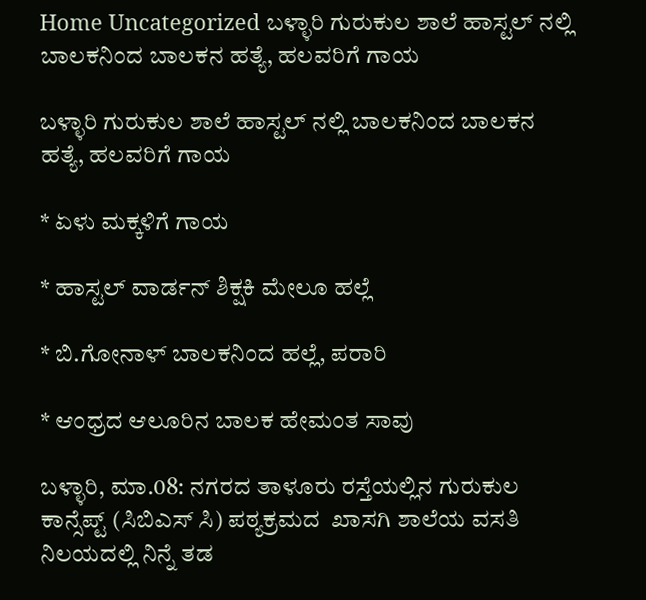Home Uncategorized ಬಳ್ಳಾರಿ ಗುರುಕುಲ ಶಾಲೆ ಹಾಸ್ಟಲ್ ನಲ್ಲಿ ಬಾಲಕನಿಂದ ಬಾಲಕನ ಹತ್ಯೆ, ಹಲವರಿಗೆ ಗಾಯ

ಬಳ್ಳಾರಿ ಗುರುಕುಲ ಶಾಲೆ ಹಾಸ್ಟಲ್ ನಲ್ಲಿ ಬಾಲಕನಿಂದ ಬಾಲಕನ ಹತ್ಯೆ, ಹಲವರಿಗೆ ಗಾಯ

* ಏಳು ಮಕ್ಕಳಿಗೆ ಗಾಯ

* ಹಾಸ್ಟಲ್ ವಾರ್ಡನ್ ಶಿಕ್ಷಕಿ ಮೇಲೂ ಹಲ್ಲೆ

* ಬಿ.ಗೋನಾಳ್ ಬಾಲಕನಿಂದ ಹಲ್ಲೆ, ಪರಾರಿ

* ಆಂಧ್ರದ ಆಲೂರಿನ ಬಾಲಕ ಹೇಮಂತ ಸಾವು

ಬಳ್ಳಾರಿ, ಮಾ.08: ನಗರದ ತಾಳೂರು ರಸ್ತೆಯಲ್ಲಿನ ಗುರುಕುಲ ಕಾನ್ಸೆಪ್ಟ್ (ಸಿಬಿಎಸ್ ಸಿ) ಪಠ್ಯಕ್ರಮದ  ಖಾಸಗಿ ಶಾಲೆಯ ವಸತಿ ನಿಲಯದಲ್ಲಿ ನಿನ್ನೆ ತಡ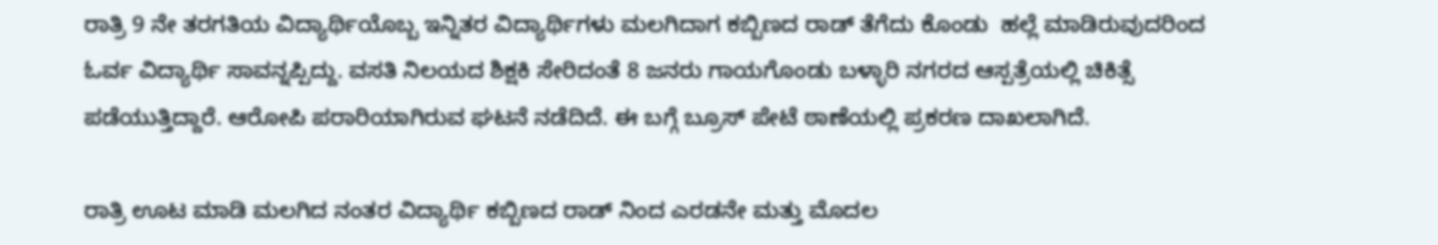ರಾತ್ರಿ 9 ನೇ ತರಗತಿಯ ವಿದ್ಯಾರ್ಥಿಯೊಬ್ಬ ಇನ್ನಿತರ ವಿದ್ಯಾರ್ಥಿಗಳು ಮಲಗಿದಾಗ ಕಬ್ಬಿಣದ ರಾಡ್ ತೆಗೆದು ಕೊಂಡು  ಹಲ್ಲೆ ಮಾಡಿರುವುದರಿಂದ ಓರ್ವ ವಿದ್ಯಾರ್ಥಿ ಸಾವನ್ನಪ್ಪಿದ್ದು. ವಸತಿ ನಿಲಯದ ಶಿಕ್ಷಕಿ ಸೇರಿದಂತೆ 8 ಜನರು ಗಾಯಗೊಂಡು ಬಳ್ಳಾರಿ ನಗರದ ಆಸ್ಪತ್ರೆಯಲ್ಲಿ ಚಿಕಿತ್ಸೆ ಪಡೆಯುತ್ತಿದ್ದಾರೆ. ಆರೋಪಿ ಪರಾರಿಯಾಗಿರುವ ಘಟನೆ ನಡೆದಿದೆ. ಈ ಬಗ್ಗೆ ಬ್ರೂಸ್ ಪೇಟೆ ಠಾಣೆಯಲ್ಲಿ ಪ್ರಕರಣ ದಾಖಲಾಗಿದೆ.

ರಾತ್ರಿ ಊಟ ಮಾಡಿ ಮಲಗಿದ ನಂತರ ವಿದ್ಯಾರ್ಥಿ ಕಬ್ಬಿಣದ ರಾಡ್ ನಿಂದ ಎರಡನೇ ಮತ್ತು ಮೊದಲ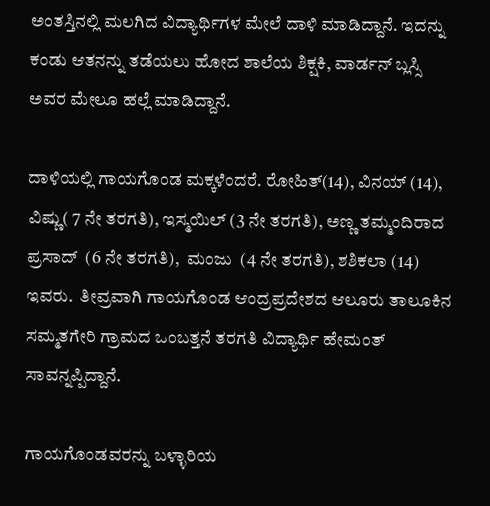ಅಂತಸ್ತಿನಲ್ಲಿ ಮಲಗಿದ ವಿದ್ಯಾರ್ಥಿಗಳ ಮೇಲೆ ದಾಳಿ ಮಾಡಿದ್ದಾನೆ. ಇದನ್ನು ಕಂಡು ಆತನನ್ನು ತಡೆಯಲು ಹೋದ ಶಾಲೆಯ ಶಿಕ್ಷಕಿ, ವಾರ್ಡನ್ ಬ್ಲಸ್ಸಿ ಅವರ ಮೇಲೂ ಹಲ್ಲೆ ಮಾಡಿದ್ದಾನೆ.

ದಾಳಿಯಲ್ಲಿ ಗಾಯಗೊಂಡ ಮಕ್ಕಳೆಂದರೆ. ರೋಹಿತ್(14), ವಿನಯ್ (14), ವಿಷ್ಣು( 7 ನೇ ತರಗತಿ), ಇಸ್ಮಯಿಲ್ (3 ನೇ ತರಗತಿ), ಅಣ್ಣ ತಮ್ಮಂದಿರಾದ  ಪ್ರಸಾದ್  (6 ನೇ ತರಗತಿ),  ಮಂಜು  (4 ನೇ ತರಗತಿ), ಶಶಿಕಲಾ (14) ಇವರು.  ತೀವ್ರವಾಗಿ ಗಾಯಗೊಂಡ ಆಂದ್ರಪ್ರದೇಶದ ಆಲೂರು ತಾಲೂಕಿನ ಸಮ್ಮತಗೇರಿ ಗ್ರಾಮದ ಒಂಬತ್ತನೆ ತರಗತಿ ವಿದ್ಯಾರ್ಥಿ ಹೇಮಂತ್ ಸಾವನ್ನಪ್ಪಿದ್ದಾನೆ.

ಗಾಯಗೊಂಡವರನ್ನು ಬಳ್ಳಾರಿಯ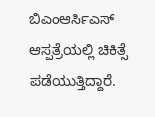ಬಿಎಂಆರ್ಸಿಎಸ್ ಆಸ್ಪತ್ರೆಯಲ್ಲಿ ಚಿಕಿತ್ಸೆ ಪಡೆಯುತ್ತಿದ್ದಾರೆ.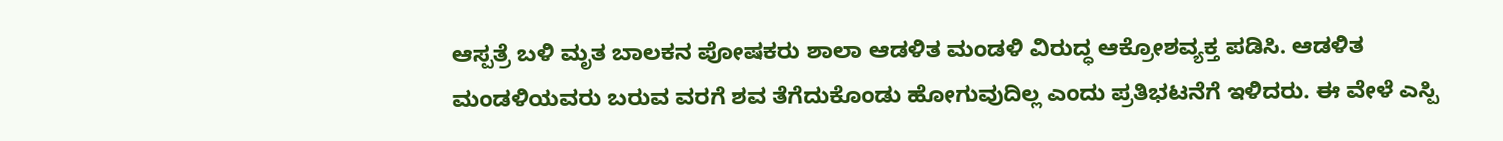ಆಸ್ಪತ್ರೆ ಬಳಿ ಮೃತ ಬಾಲಕನ ಪೋಷಕರು ಶಾಲಾ ಆಡಳಿತ ಮಂಡಳಿ ವಿರುದ್ಧ ಆಕ್ರೋಶವ್ಯಕ್ತ ಪಡಿಸಿ. ಆಡಳಿತ ಮಂಡಳಿಯವರು ಬರುವ ವರಗೆ ಶವ ತೆಗೆದುಕೊಂಡು ಹೋಗುವುದಿಲ್ಲ ಎಂದು ಪ್ರತಿಭಟನೆಗೆ ಇಳಿದರು. ಈ ವೇಳೆ ಎಸ್ಪಿ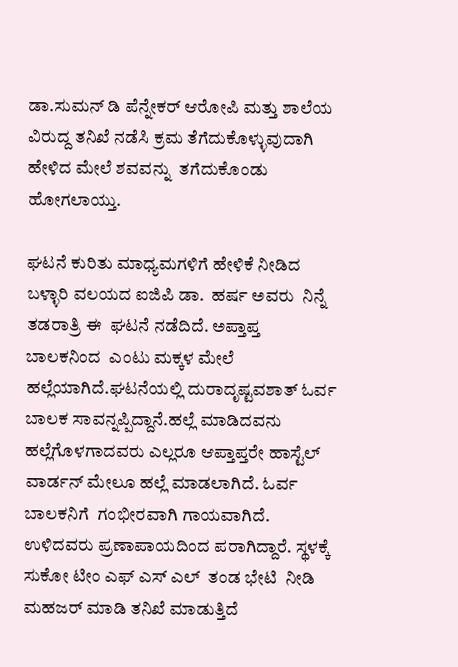ಡಾ.ಸುಮನ್ ಡಿ ಪೆನ್ನೇಕರ್ ಆರೋಪಿ ಮತ್ತು ಶಾಲೆಯ ವಿರುದ್ದ ತನಿಖೆ ನಡೆಸಿ ಕ್ರಮ ತೆಗೆದುಕೊಳ್ಳುವುದಾಗಿ ಹೇಳಿದ ಮೇಲೆ ಶವವನ್ನು  ತಗೆದುಕೊಂಡು ಹೋಗಲಾಯ್ತು.

ಘಟನೆ ಕುರಿತು ಮಾಧ್ಯಮಗಳಿಗೆ ಹೇಳಿಕೆ ನೀಡಿದ ಬಳ್ಳಾರಿ ವಲಯದ ಐಜಿಪಿ ಡಾ.  ಹರ್ಷ ಅವರು  ನಿನ್ನೆ ತಡರಾತ್ರಿ ಈ  ಘಟನೆ ನಡೆದಿದೆ. ಅಪ್ತಾಪ್ತ ಬಾಲಕನಿಂದ  ಎಂಟು ಮಕ್ಕಳ ಮೇಲೆ ಹಲ್ಲೆಯಾಗಿದೆ.ಘಟನೆಯಲ್ಲಿ ದುರಾದೃಷ್ಟವಶಾತ್ ಓರ್ವ ಬಾಲಕ ಸಾವನ್ನಪ್ಪಿದ್ದಾನೆ.ಹಲ್ಲೆ ಮಾಡಿದವನು ಹಲ್ಲೆಗೊಳಗಾದವರು ಎಲ್ಲರೂ ಆಪ್ತಾಪ್ತರೇ ಹಾಸ್ಟೆಲ್ ವಾರ್ಡನ್ ಮೇಲೂ ಹಲ್ಲೆ ಮಾಡಲಾಗಿದೆ. ಓರ್ವ ಬಾಲಕನಿಗೆ  ಗಂಭೀರವಾಗಿ ಗಾಯವಾಗಿದೆ.  ಉಳಿದವರು ಪ್ರಣಾಪಾಯದಿಂದ ಪರಾಗಿದ್ದಾರೆ. ಸ್ಥಳಕ್ಕೆ ಸುಕೋ ಟೀಂ ಎಫ್ ಎಸ್ ಎಲ್  ತಂಡ ಭೇಟಿ  ನೀಡಿ  ಮಹಜರ್ ಮಾಡಿ ತನಿಖೆ ಮಾಡುತ್ತಿದೆ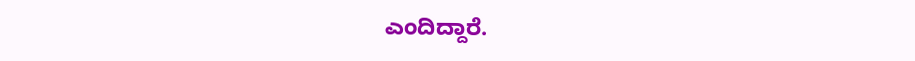ಎಂದಿದ್ದಾರೆ.